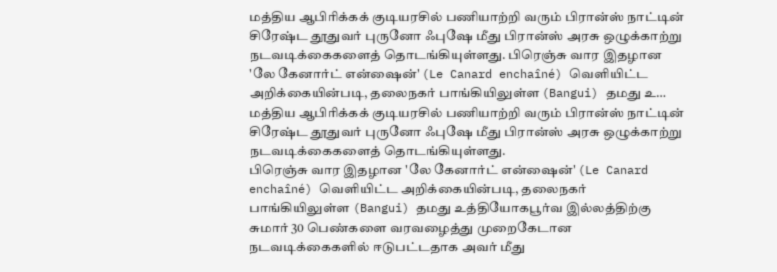மத்திய ஆபிரிக்கக் குடியரசில் பணியாற்றி வரும் பிரான்ஸ் நாட்டின் சிரேஷ்ட தூதுவர் புருனோ ஃபுஷே மீது பிரான்ஸ் அரசு ஒழுக்காற்று நடவடிக்கைகளைத் தொடங்கியுள்ளது. பிரெஞ்சு வார இதழான 'லே கேனார்ட் என்ஷைன்' (Le Canard enchaîné) வெளியிட்ட அறிக்கையின்படி, தலைநகர் பாங்கியிலுள்ள (Bangui) தமது உ…
மத்திய ஆபிரிக்கக் குடியரசில் பணியாற்றி வரும் பிரான்ஸ் நாட்டின் சிரேஷ்ட தூதுவர் புருனோ ஃபுஷே மீது பிரான்ஸ் அரசு ஒழுக்காற்று நடவடிக்கைகளைத் தொடங்கியுள்ளது.
பிரெஞ்சு வார இதழான 'லே கேனார்ட் என்ஷைன்' (Le Canard enchaîné) வெளியிட்ட அறிக்கையின்படி, தலைநகர் பாங்கியிலுள்ள (Bangui) தமது உத்தியோகபூர்வ இல்லத்திற்கு சுமார் 30 பெண்களை வரவழைத்து முறைகேடான நடவடிக்கைகளில் ஈடுபட்டதாக அவர் மீது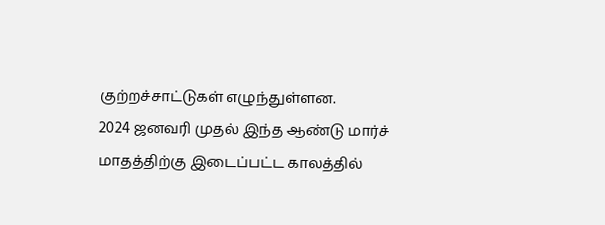குற்றச்சாட்டுகள் எழுந்துள்ளன.
2024 ஜனவரி முதல் இந்த ஆண்டு மார்ச் மாதத்திற்கு இடைப்பட்ட காலத்தில்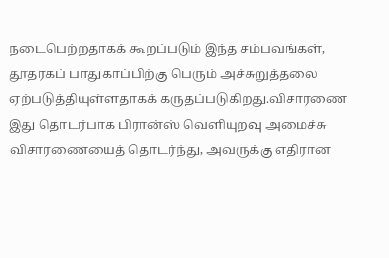நடைபெற்றதாகக் கூறப்படும் இந்த சம்பவங்கள், தூதரகப் பாதுகாப்பிற்கு பெரும் அச்சுறுத்தலை ஏற்படுத்தியுள்ளதாகக் கருதப்படுகிறது.விசாரணை இது தொடர்பாக பிரான்ஸ் வெளியுறவு அமைச்சு விசாரணையைத் தொடர்ந்து, அவருக்கு எதிரான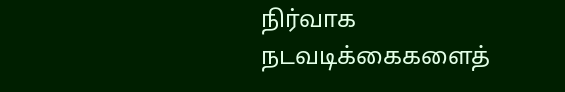நிர்வாக நடவடிக்கைகளைத்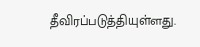தீவிரப்படுத்தியுள்ளது.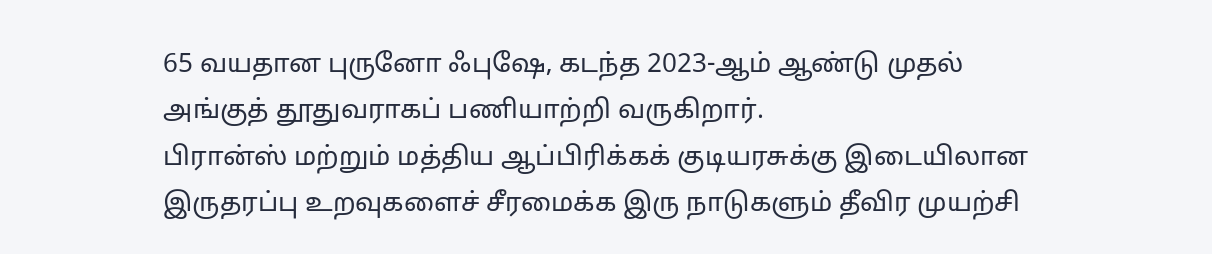65 வயதான புருனோ ஃபுஷே, கடந்த 2023-ஆம் ஆண்டு முதல் அங்குத் தூதுவராகப் பணியாற்றி வருகிறார்.
பிரான்ஸ் மற்றும் மத்திய ஆப்பிரிக்கக் குடியரசுக்கு இடையிலான இருதரப்பு உறவுகளைச் சீரமைக்க இரு நாடுகளும் தீவிர முயற்சி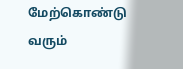மேற்கொண்டு வரும்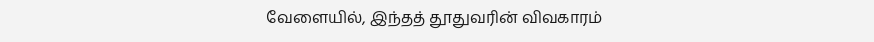வேளையில், இந்தத் தூதுவரின் விவகாரம்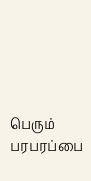பெரும் பரபரப்பை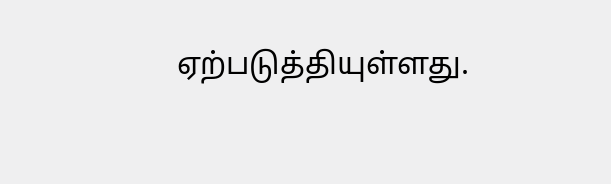ஏற்படுத்தியுள்ளது.